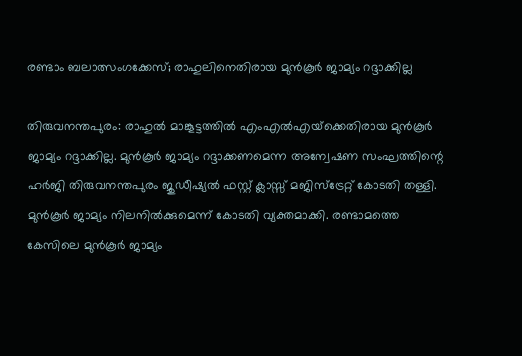രണ്ടാം ബലാത്സംഗക്കേസ്; രാഹുലിനെതിരായ മുന്‍കൂര്‍ ജാമ്യം റദ്ദാക്കില്ല

തിരുവനന്തപുരം: രാഹുല്‍ മാങ്കൂട്ടത്തില്‍ എംഎല്‍എയ്‌ക്കെതിരായ മുന്‍കൂര്‍ ജാമ്യം റദ്ദാക്കില്ല. മുന്‍കൂര്‍ ജാമ്യം റദ്ദാക്കണമെന്ന അന്വേഷണ സംഘത്തിന്റെ ഹര്‍ജി തിരുവനന്തപുരം ജുഡീഷ്യല്‍ ഫസ്റ്റ് ക്ലാസ്സ് മജിസ്ട്രേറ്റ് കോടതി തള്ളി. മുന്‍കൂര്‍ ജാമ്യം നിലനില്‍ക്കുമെന്ന് കോടതി വ്യക്തമാക്കി. രണ്ടാമത്തെ കേസിലെ മുന്‍കൂര്‍ ജാമ്യം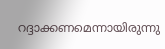റദ്ദാക്കണമെന്നായിരുന്നു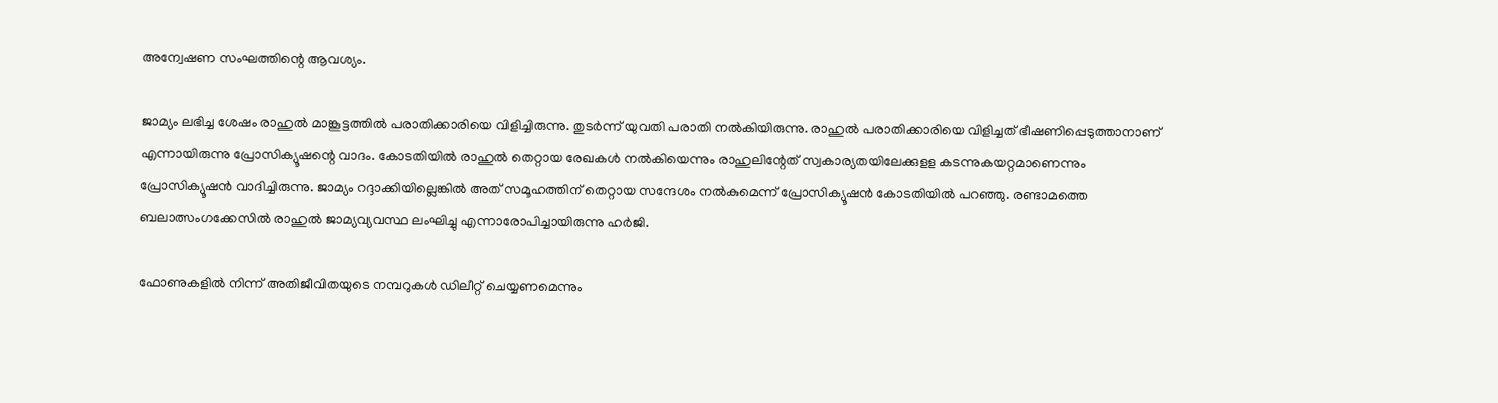അന്വേഷണ സംഘത്തിന്റെ ആവശ്യം.

ജാമ്യം ലഭിച്ച ശേഷം രാഹുൽ മാങ്കൂട്ടത്തിൽ പരാതിക്കാരിയെ വിളിച്ചിരുന്നു. തുടർന്ന് യുവതി പരാതി നൽകിയിരുന്നു. രാഹുൽ പരാതിക്കാരിയെ വിളിച്ചത് ഭീഷണിപ്പെടുത്താനാണ് എന്നായിരുന്നു പ്രോസിക്യൂഷന്റെ വാദം. കോടതിയില്‍ രാഹുല്‍ തെറ്റായ രേഖകള്‍ നല്‍കിയെന്നും രാഹുലിന്റേത് സ്വകാര്യതയിലേക്കുളള കടന്നുകയറ്റമാണെന്നും പ്രോസിക്യൂഷന്‍ വാദിച്ചിരുന്നു. ജാമ്യം റദ്ദാക്കിയില്ലെങ്കില്‍ അത് സമൂഹത്തിന് തെറ്റായ സന്ദേശം നല്‍കുമെന്ന് പ്രോസിക്യൂഷന്‍ കോടതിയില്‍ പറഞ്ഞു. രണ്ടാമത്തെ ബലാത്സംഗക്കേസില്‍ രാഹുല്‍ ജാമ്യവ്യവസ്ഥ ലംഘിച്ചു എന്നാരോപിച്ചായിരുന്നു ഹര്‍ജി.

ഫോണുകളിൽ നിന്ന് അതിജീവിതയുടെ നമ്പറുകൾ ഡിലീറ്റ് ചെയ്യണമെന്നും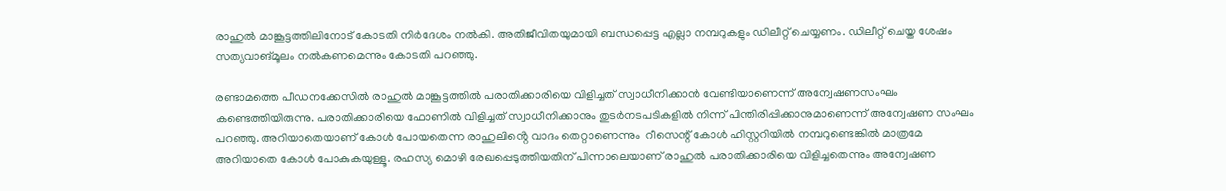രാഹുൽ മാങ്കൂട്ടത്തിലിനോട് കോടതി നിർദേശം നൽകി. അതിജീവിതയുമായി ബന്ധപ്പെട്ട എല്ലാ നമ്പറുകളും ഡിലീറ്റ് ചെയ്യണം. ഡിലീറ്റ് ചെയ്ത ശേഷം സത്യവാങ്മൂലം നൽകണമെന്നും കോടതി പറഞ്ഞു.

രണ്ടാമത്തെ പീഡനക്കേസിൽ രാഹുൽ മാങ്കൂട്ടത്തിൽ പരാതിക്കാരിയെ വിളിച്ചത് സ്വാധീനിക്കാൻ വേണ്ടിയാണെന്ന് അന്വേഷണസംഘം കണ്ടെത്തിയിരുന്നു. പരാതിക്കാരിയെ ഫോണിൽ വിളിച്ചത് സ്വാധീനിക്കാനും തുടർനടപടികളിൽ നിന്ന് പിന്തിരിപ്പിക്കാനുമാണെന്ന് അന്വേഷണ സംഘം പറഞ്ഞു. അറിയാതെയാണ് കോൾ പോയതെന്ന രാഹുലിൻ്റെ വാദം തെറ്റാണെന്നും  റീസെന്റ് കോൾ ഹിസ്റ്ററിയിൽ നമ്പറുണ്ടെങ്കിൽ മാത്രമേ അറിയാതെ കോൾ പോകുകയുള്ളൂ. രഹസ്യ മൊഴി രേഖപ്പെടുത്തിയതിന് പിന്നാലെയാണ് രാഹുൽ പരാതിക്കാരിയെ വിളിച്ചതെന്നും അന്വേഷണ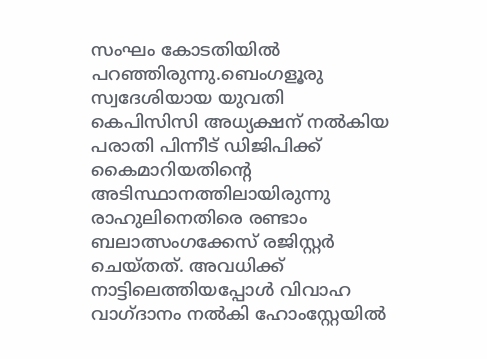സംഘം കോടതിയിൽ പറഞ്ഞിരുന്നു.ബെംഗളൂരു സ്വദേശിയായ യുവതി കെപിസിസി അധ്യക്ഷന് നല്‍കിയ പരാതി പിന്നീട് ഡിജിപിക്ക് കൈമാറിയതിന്റെ അടിസ്ഥാനത്തിലായിരുന്നു രാഹുലിനെതിരെ രണ്ടാം ബലാത്സംഗക്കേസ് രജിസ്റ്റര്‍ ചെയ്തത്. അവധിക്ക് നാട്ടിലെത്തിയപ്പോള്‍ വിവാഹ വാഗ്ദാനം നല്‍കി ഹോംസ്റ്റേയില്‍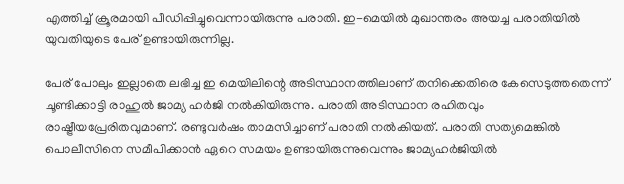എത്തിച്ച് ക്രൂരമായി പീഡിപ്പിച്ചുവെന്നായിരുന്നു പരാതി. ഇ-മെയില്‍ മുഖാന്തരം അയച്ച പരാതിയില്‍ യുവതിയുടെ പേര് ഉണ്ടായിരുന്നില്ല.

പേര് പോലും ഇല്ലാതെ ലഭിച്ച ഇ മെയിലിന്റെ അടിസ്ഥാനത്തിലാണ് തനിക്കെതിരെ കേസെടുത്തതെന്ന് ചൂണ്ടിക്കാട്ടി രാഹുല്‍ ജാമ്യ ഹര്‍ജി നല്‍കിയിരുന്നു. പരാതി അടിസ്ഥാന രഹിതവും രാഷ്ട്രീയപ്രേരിതവുമാണ്. രണ്ടുവര്‍ഷം താമസിച്ചാണ് പരാതി നല്‍കിയത്. പരാതി സത്യമെങ്കില്‍ പൊലീസിനെ സമീപിക്കാന്‍ ഏറെ സമയം ഉണ്ടായിരുന്നുവെന്നും ജാമ്യഹര്‍ജിയില്‍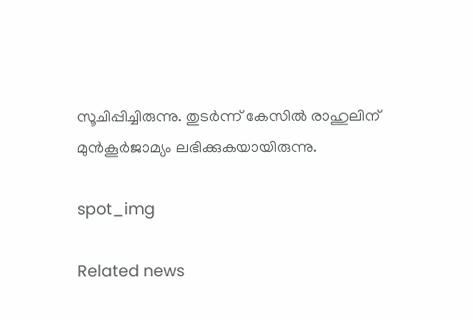സൂചിപ്പിച്ചിരുന്നു. തുടർന്ന് കേസില്‍ രാഹുലിന് മുന്‍കൂര്‍ജാമ്യം ലഭിക്കുകയായിരുന്നു.

spot_img

Related news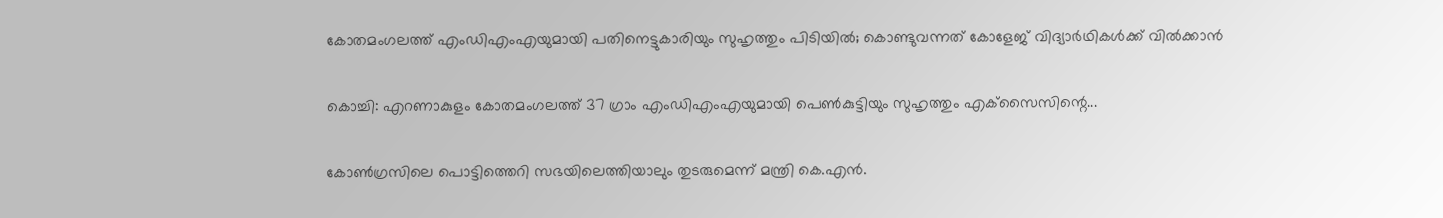കോതമംഗലത്ത് എംഡിഎംഎയുമായി പതിനെട്ടുകാരിയും സുഹൃത്തും പിടിയിൽ; കൊണ്ടുവന്നത് കോളേജ് വിദ്യാർഥികൾക്ക് വിൽക്കാൻ

കൊച്ചി: എറണാകുളം കോതമംഗലത്ത് 37 ഗ്രാം എംഡിഎംഎയുമായി പെണ്‍കുട്ടിയും സുഹൃത്തും എക്‌സൈസിന്റെ...

കോൺഗ്രസിലെ പൊട്ടിത്തെറി സഭയിലെത്തിയാലും തുടരുമെന്ന് മന്ത്രി കെ.എൻ.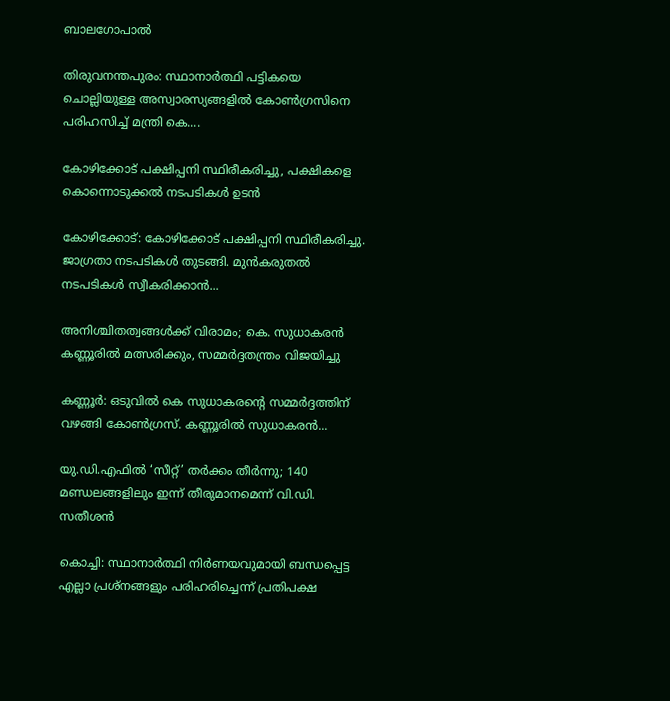ബാലഗോപാൽ

തിരുവനന്തപുരം: സ്ഥാനാർത്ഥി പട്ടികയെ ചൊല്ലിയുള്ള അസ്വാരസ്യങ്ങളിൽ കോൺഗ്രസിനെ പരിഹസിച്ച് മന്ത്രി കെ....

കോഴിക്കോട് പക്ഷിപ്പനി സ്ഥിരീകരിച്ചു, പക്ഷികളെ കൊന്നൊടുക്കൽ നടപടികൾ ഉടൻ

കോഴിക്കോട്: കോഴിക്കോട് പക്ഷിപ്പനി സ്ഥിരീകരിച്ചു. ജാഗ്രതാ നടപടികൾ തുടങ്ങി. മുൻകരുതൽ നടപടികൾ സ്വീകരിക്കാൻ...

അനിശ്ചിതത്വങ്ങൾക്ക് വിരാമം; കെ. സുധാകരൻ കണ്ണൂരിൽ മത്സരിക്കും, സമ്മർദ്ദതന്ത്രം വിജയിച്ചു

കണ്ണൂർ: ഒടുവിൽ കെ സുധാകരന്റെ സമ്മർദ്ദത്തിന് വഴങ്ങി കോൺഗ്രസ്. കണ്ണൂരിൽ സുധാകരൻ...

യു.ഡി.എഫിൽ ‘സീറ്റ്’ തർക്കം തീർന്നു; 140 മണ്ഡലങ്ങളിലും ഇന്ന് തീരുമാനമെന്ന് വി.ഡി. സതീശൻ

കൊച്ചി: സ്ഥാനാര്‍ത്ഥി നിര്‍ണയവുമായി ബന്ധപ്പെട്ട എല്ലാ പ്രശ്‌നങ്ങളും പരിഹരിച്ചെന്ന് പ്രതിപക്ഷ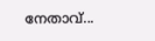നേതാവ്...